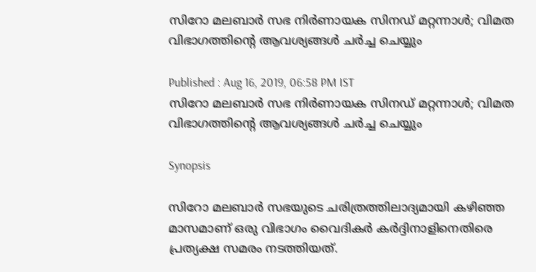സിറോ മലബാർ സഭ നിർണായക സിനഡ് മറ്റന്നാള്‍; വിമത വിഭാഗത്തിന്‍റെ ആവശ്യങ്ങൾ ചർച്ച ചെയ്യും

Published : Aug 16, 2019, 06:58 PM IST
സിറോ മലബാർ സഭ നിർണായക സിനഡ് മറ്റന്നാള്‍; വിമത വിഭാഗത്തിന്‍റെ ആവശ്യങ്ങൾ ചർച്ച ചെയ്യും

Synopsis

സിറോ മലബാർ സഭയുടെ ചരിത്രത്തിലാദ്യമായി കഴിഞ്ഞ മാസമാണ് ഒരു വിഭാഗം വൈദികർ കർദ്ദിനാളിനെതിരെ പ്രത്യക്ഷ സമരം നടത്തിയത്.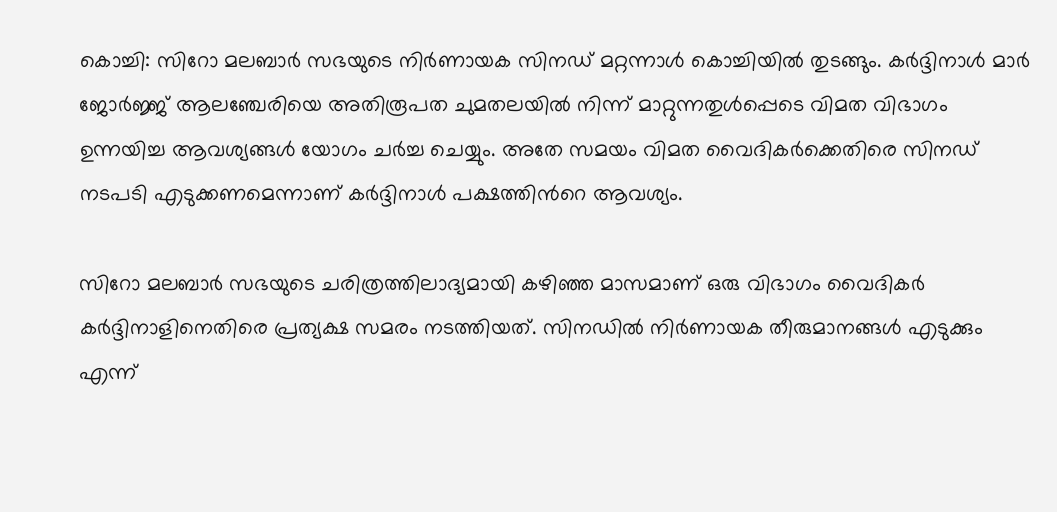കൊച്ചി: സിറോ മലബാർ സഭയുടെ നിർണായക സിനഡ് മറ്റന്നാൾ കൊച്ചിയിൽ തുടങ്ങും. കർദ്ദിനാൾ മാർ ജോർജ്ജ് ആലഞ്ചേരിയെ അതിരൂപത ചുമതലയിൽ നിന്ന് മാറ്റുന്നതുൾപ്പെടെ വിമത വിഭാഗം ഉന്നയിച്ച ആവശ്യങ്ങൾ യോഗം ചർച്ച ചെയ്യും. അതേ സമയം വിമത വൈദികർക്കെതിരെ സിനഡ് നടപടി എടുക്കണമെന്നാണ് കർദ്ദിനാൾ പക്ഷത്തിൻറെ ആവശ്യം.

സിറോ മലബാർ സഭയുടെ ചരിത്രത്തിലാദ്യമായി കഴിഞ്ഞ മാസമാണ് ഒരു വിഭാഗം വൈദികർ കർദ്ദിനാളിനെതിരെ പ്രത്യക്ഷ സമരം നടത്തിയത്. സിനഡിൽ നിർണായക തീരുമാനങ്ങൾ എടുക്കും എന്ന്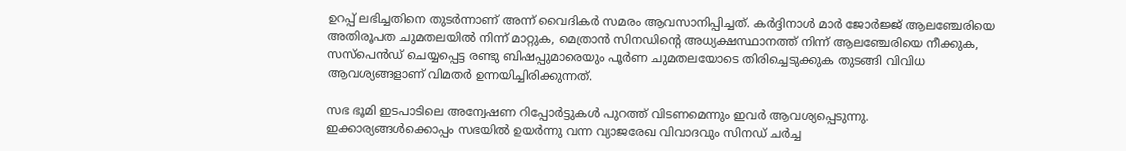ഉറപ്പ് ലഭിച്ചതിനെ തുടർന്നാണ് അന്ന് വൈദികർ സമരം ആവസാനിപ്പിച്ചത്. കർദ്ദിനാൾ മാർ ജോർജ്ജ് ആലഞ്ചേരിയെ അതിരൂപത ചുമതലയിൽ നിന്ന് മാറ്റുക, മെത്രാൻ സിനഡിന്‍റെ അധ്യക്ഷസ്ഥാനത്ത് നിന്ന് ആലഞ്ചേരിയെ നീക്കുക, സസ്പെൻഡ് ചെയ്യപ്പെട്ട രണ്ടു ബിഷപ്പുമാരെയും പൂർണ ചുമതലയോടെ തിരിച്ചെടുക്കുക തുടങ്ങി വിവിധ ആവശ്യങ്ങളാണ് വിമതർ ഉന്നയിച്ചിരിക്കുന്നത്.

സഭ ഭൂമി ഇടപാടിലെ അന്വേഷണ റിപ്പോർട്ടുകൾ പുറത്ത് വിടണമെന്നും ഇവർ ആവശ്യപ്പെടുന്നു.  ഇക്കാര്യങ്ങൾക്കൊപ്പം സഭയിൽ ഉയർന്നു വന്ന വ്യാജരേഖ വിവാദവും സിനഡ് ചർച്ച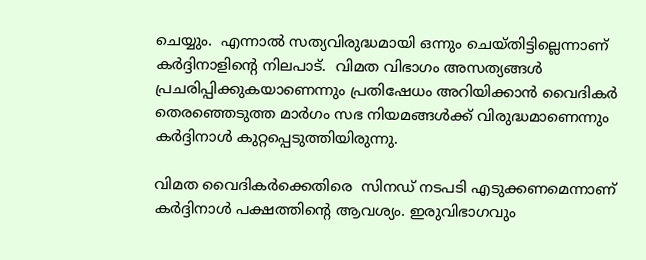ചെയ്യും.  എന്നാൽ സത്യവിരുദ്ധമായി ഒന്നും ചെയ്തിട്ടില്ലെന്നാണ് കർദ്ദിനാളിന്‍റെ നിലപാട്.  വിമത വിഭാഗം അസത്യങ്ങൾ പ്രചരിപ്പിക്കുകയാണെന്നും പ്രതിഷേധം അറിയിക്കാൻ വൈദികർ തെരഞ്ഞെടുത്ത മാർഗം സഭ നിയമങ്ങൾക്ക് വിരുദ്ധമാണെന്നും കർദ്ദിനാൾ കുറ്റപ്പെടുത്തിയിരുന്നു.

വിമത വൈദികർക്കെതിരെ  സിനഡ് നടപടി എടുക്കണമെന്നാണ് കർദ്ദിനാൾ പക്ഷത്തിന്‍റെ ആവശ്യം. ഇരുവിഭാഗവും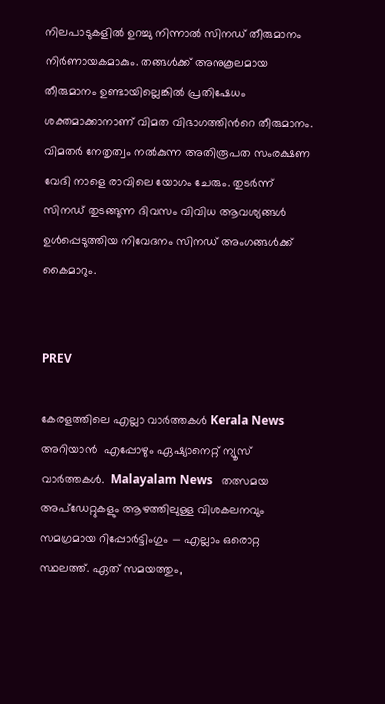നിലപാടുകളിൽ ഉറച്ചു നിന്നാൽ സിനഡ് തീരുമാനം നിർണായകമാകും. തങ്ങൾക്ക് അനുകൂലമായ തീരുമാനം ഉണ്ടായില്ലെങ്കിൽ പ്രതിഷേധം ശക്തമാക്കാനാണ് വിമത വിഭാഗത്തിന്‍റെ തീരുമാനം. വിമതർ നേതൃത്വം നൽകുന്ന അതിരൂപത സംരക്ഷണ വേദി നാളെ രാവിലെ യോഗം ചേരും. തുടർന്ന് സിനഡ് തുടങ്ങുന്ന ദിവസം വിവിധ ആവശ്യങ്ങൾ ഉൾപ്പെടുത്തിയ നിവേദനം സിനഡ് അംഗങ്ങൾക്ക് കൈമാറും.


PREV

കേരളത്തിലെ എല്ലാ വാർത്തകൾ Kerala News അറിയാൻ  എപ്പോഴും ഏഷ്യാനെറ്റ് ന്യൂസ് വാർത്തകൾ.  Malayalam News   തത്സമയ അപ്‌ഡേറ്റുകളും ആഴത്തിലുള്ള വിശകലനവും സമഗ്രമായ റിപ്പോർട്ടിംഗും — എല്ലാം ഒരൊറ്റ സ്ഥലത്ത്. ഏത് സമയത്തും,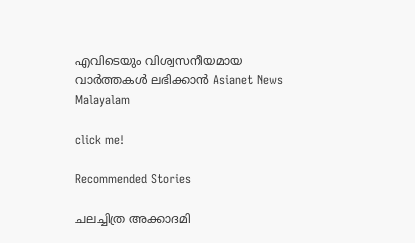എവിടെയും വിശ്വസനീയമായ വാർത്തകൾ ലഭിക്കാൻ Asianet News Malayalam

click me!

Recommended Stories

ചലച്ചിത്ര അക്കാദമി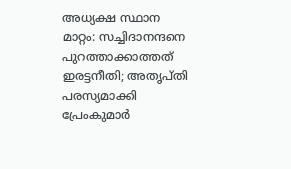അധ്യക്ഷ സ്ഥാന മാറ്റം: സച്ചിദാനന്ദനെ പുറത്താക്കാത്തത് ഇരട്ടനീതി; അതൃപ്തി പരസ്യമാക്കി പ്രേംകുമാർ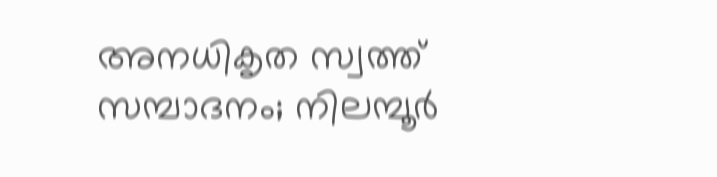അനധികൃത സ്വത്ത് സമ്പാദനം; നിലമ്പൂര്‍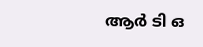ആര്‍ ടി ഒ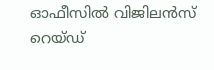ഓഫീസിൽ വിജിലൻസ് റെയ്ഡ്